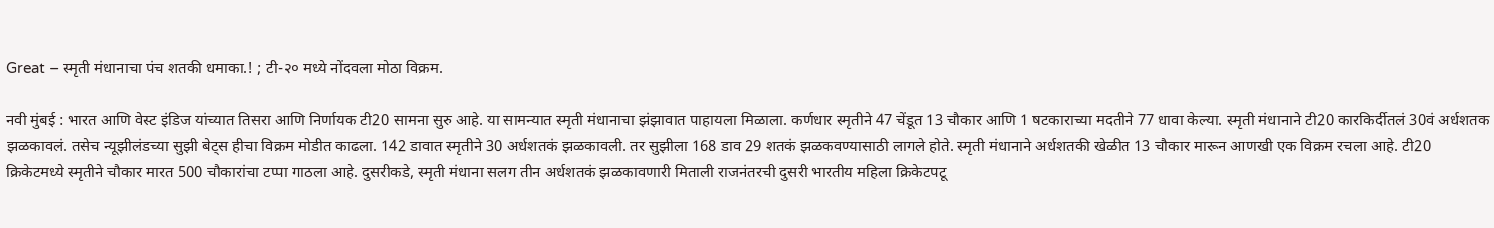Great – स्मृती मंधानाचा पंच शतकी धमाका.! ; टी-२० मध्ये नोंदवला मोठा विक्रम.

नवी मुंबई : भारत आणि वेस्ट इंडिज यांच्यात तिसरा आणि निर्णायक टी20 सामना सुरु आहे. या सामन्यात स्मृती मंधानाचा झंझावात पाहायला मिळाला. कर्णधार स्मृतीने 47 चेंडूत 13 चौकार आणि 1 षटकाराच्या मदतीने 77 धावा केल्या. स्मृती मंधानाने टी20 कारकि‍र्दीतलं 30वं अर्धशतक झळकावलं. तसेच न्यूझीलंडच्या सुझी बेट्स हीचा विक्रम मोडीत काढला. 142 डावात स्मृतीने 30 अर्धशतकं झळकावली. तर सुझीला 168 डाव 29 शतकं झळकवण्यासाठी लागले होते. स्मृती मंधानाने अर्धशतकी खेळीत 13 चौकार मारून आणखी एक विक्रम रचला आहे. टी20 क्रिकेटमध्ये स्मृतीने चौकार मारत 500 चौकारांचा टप्पा गाठला आहे. दुसरीकडे, स्मृती मंधाना सलग तीन अर्धशतकं झळकावणारी मिताली राजनंतरची दुसरी भारतीय महिला क्रिकेटपटू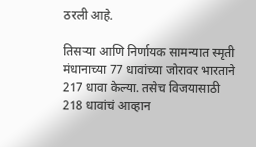ठरली आहे.

तिसऱ्या आणि निर्णायक सामन्यात स्मृती मंधानाच्या 77 धावांच्या जोरावर भारताने 217 धावा केल्या. तसेच विजयासाठी 218 धावांचं आव्हान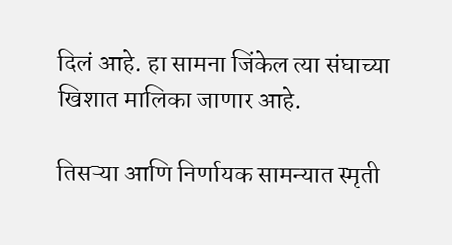दिलं आहे. हा सामना जिंकेल त्या संघाच्या खिशात मालिका जाणार आहे.

तिसऱ्या आणि निर्णायक सामन्यात स्मृती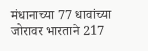मंधानाच्या 77 धावांच्या जोरावर भारताने 217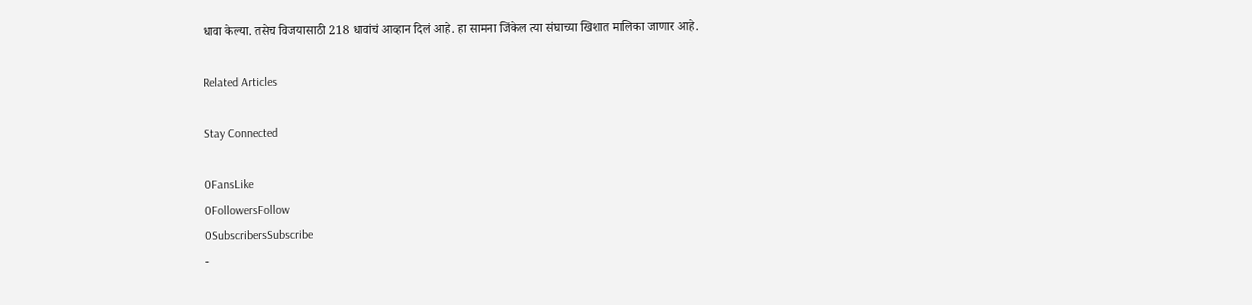धावा केल्या. तसेच विजयासाठी 218 धावांचं आव्हान दिलं आहे. हा सामना जिंकेल त्या संघाच्या खिशात मालिका जाणार आहे.

Related Articles

Stay Connected

0FansLike
0FollowersFollow
0SubscribersSubscribe
-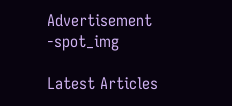Advertisement -spot_img

Latest Articles